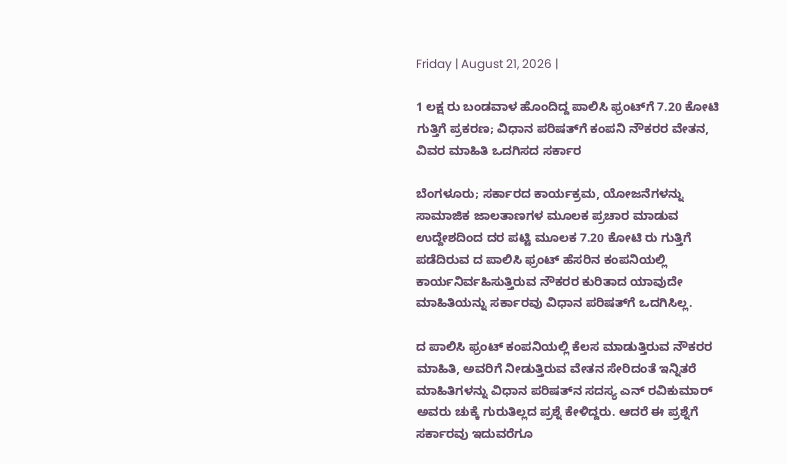Friday | August 21, 2026 |

1 ಲಕ್ಷ ರು ಬಂಡವಾಳ ಹೊಂದಿದ್ದ ಪಾಲಿಸಿ ಫ್ರಂಟ್‌ಗೆ 7.20 ಕೋಟಿ ಗುತ್ತಿಗೆ ಪ್ರಕರಣ; ವಿಧಾನ ಪರಿಷತ್‌ಗೆ ಕಂಪನಿ ನೌಕರರ ವೇತನ, ವಿವರ ಮಾಹಿತಿ ಒದಗಿಸದ ಸರ್ಕಾರ

ಬೆಂಗಳೂರು; ಸರ್ಕಾರದ ಕಾರ್ಯಕ್ರಮ, ಯೋಜನೆಗಳನ್ನು ಸಾಮಾಜಿಕ ಜಾಲತಾಣಗಳ ಮೂಲಕ ಪ್ರಚಾರ ಮಾಡುವ ಉದ್ದೇಶದಿಂದ ದರ ಪಟ್ಟಿ ಮೂಲಕ 7.20 ಕೋಟಿ ರು ಗುತ್ತಿಗೆ ಪಡೆದಿರುವ ದ ಪಾಲಿಸಿ ಫ್ರಂಟ್‌ ಹೆಸರಿನ ಕಂಪನಿಯಲ್ಲಿ ಕಾರ್ಯನಿರ್ವಹಿಸುತ್ತಿರುವ ನೌಕರರ ಕುರಿತಾದ ಯಾವುದೇ ಮಾಹಿತಿಯನ್ನು ಸರ್ಕಾರವು ವಿಧಾನ ಪರಿಷತ್‌ಗೆ ಒದಗಿಸಿಲ್ಲ.

ದ ಪಾಲಿಸಿ ಫ್ರಂಟ್‌ ಕಂಪನಿಯಲ್ಲಿ ಕೆಲಸ ಮಾಡುತ್ತಿರುವ ನೌಕರರ ಮಾಹಿತಿ, ಅವರಿಗೆ ನೀಡುತ್ತಿರುವ ವೇತನ ಸೇರಿದಂತೆ ಇನ್ನಿತರೆ ಮಾಹಿತಿಗಳನ್ನು ವಿಧಾನ ಪರಿಷತ್‌ನ ಸದಸ್ಯ ಎನ್ ರವಿಕುಮಾರ್ ಅವರು ಚುಕ್ಕೆ ಗುರುತಿಲ್ಲದ ಪ್ರಶ್ನೆ ಕೇಳಿದ್ದರು. ಆದರೆ ಈ ಪ್ರಶ್ನೆಗೆ ಸರ್ಕಾರವು ಇದುವರೆಗೂ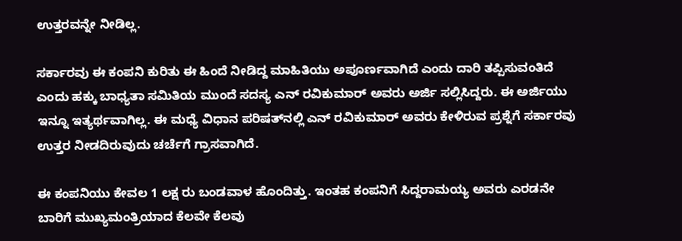ಉತ್ತರವನ್ನೇ ನೀಡಿಲ್ಲ.

ಸರ್ಕಾರವು ಈ ಕಂಪನಿ ಕುರಿತು ಈ ಹಿಂದೆ ನೀಡಿದ್ದ ಮಾಹಿತಿಯು ಅಪೂರ್ಣವಾಗಿದೆ ಎಂದು ದಾರಿ ತಪ್ಪಿಸುವಂತಿದೆ ಎಂದು ಹಕ್ಕು ಬಾಧ್ಯತಾ ಸಮಿತಿಯ ಮುಂದೆ ಸದಸ್ಯ ಎನ್ ರವಿಕುಮಾರ್ ಅವರು ಅರ್ಜಿ ಸಲ್ಲಿಸಿದ್ದರು. ಈ ಅರ್ಜಿಯು ಇನ್ನೂ ಇತ್ಯರ್ಥವಾಗಿಲ್ಲ. ಈ ಮಧ್ಯೆ ವಿಧಾನ ಪರಿಷತ್‌ನಲ್ಲಿ ಎನ್‌ ರವಿಕುಮಾರ್ ಅವರು ಕೇಳಿರುವ ಪ್ರಶ್ನೆಗೆ ಸರ್ಕಾರವು ಉತ್ತರ ನೀಡದಿರುವುದು ಚರ್ಚೆಗೆ ಗ್ರಾಸವಾಗಿದೆ.

ಈ ಕಂಪನಿಯು ಕೇವಲ 1 ಲಕ್ಷ ರು ಬಂಡವಾಳ ಹೊಂದಿತ್ತು. ಇಂತಹ ಕಂಪನಿಗೆ ಸಿದ್ದರಾಮಯ್ಯ ಅವರು ಎರಡನೇ ಬಾರಿಗೆ ಮುಖ್ಯಮಂತ್ರಿಯಾದ ಕೆಲವೇ ಕೆಲವು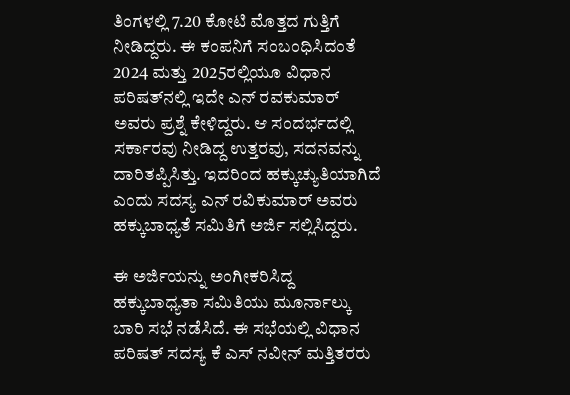ತಿಂಗಳಲ್ಲಿ 7.20 ಕೋಟಿ ಮೊತ್ತದ ಗುತ್ತಿಗೆ ನೀಡಿದ್ದರು. ಈ ಕಂಪನಿಗೆ ಸಂಬಂಧಿಸಿದಂತೆ 2024 ಮತ್ತು 2025ರಲ್ಲಿಯೂ ವಿಧಾನ ಪರಿಷತ್‌ನಲ್ಲಿ ಇದೇ ಎನ್‌ ರವಕುಮಾರ್ ಅವರು ಪ್ರಶ್ನೆ ಕೇಳಿದ್ದರು. ಆ ಸಂದರ್ಭದಲ್ಲಿ ಸರ್ಕಾರವು ನೀಡಿದ್ದ ಉತ್ತರವು, ಸದನವನ್ನು ದಾರಿತಪ್ಪಿಸಿತ್ತು. ಇದರಿಂದ ಹಕ್ಕುಚ್ಯುತಿಯಾಗಿದೆ ಎಂದು ಸದಸ್ಯ ಎನ್ ರವಿಕುಮಾರ್ ಅವರು ಹಕ್ಕುಬಾಧ್ಯತೆ ಸಮಿತಿಗೆ ಅರ್ಜಿ ಸಲ್ಲಿಸಿದ್ದರು.

ಈ ಅರ್ಜಿಯನ್ನು ಅಂಗೀಕರಿಸಿದ್ದ ಹಕ್ಕುಬಾಧ್ಯತಾ ಸಮಿತಿಯು ಮೂರ್ನಾಲ್ಕು ಬಾರಿ ಸಭೆ ನಡೆಸಿದೆ. ಈ ಸಭೆಯಲ್ಲಿ ವಿಧಾನ ಪರಿಷತ್‌ ಸದಸ್ಯ ಕೆ ಎಸ್‌ ನವೀನ್‌ ಮತ್ತಿತರರು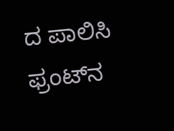ದ ಪಾಲಿಸಿ ಫ್ರಂಟ್‌ನ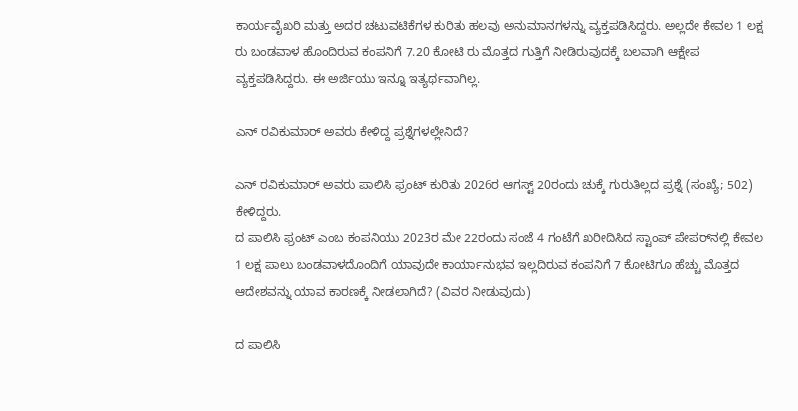ಕಾರ್ಯವೈಖರಿ ಮತ್ತು ಅದರ ಚಟುವಟಿಕೆಗಳ ಕುರಿತು ಹಲವು ಅನುಮಾನಗಳನ್ನು ವ್ಯಕ್ತಪಡಿಸಿದ್ದರು. ಅಲ್ಲದೇ ಕೇವಲ 1 ಲಕ್ಷ ರು ಬಂಡವಾಳ ಹೊಂದಿರುವ ಕಂಪನಿಗೆ 7.20 ಕೋಟಿ ರು ಮೊತ್ತದ ಗುತ್ತಿಗೆ ನೀಡಿರುವುದಕ್ಕೆ ಬಲವಾಗಿ ಆಕ್ಷೇಪ ವ್ಯಕ್ತಪಡಿಸಿದ್ದರು. ಈ ಅರ್ಜಿಯು ಇನ್ನೂ ಇತ್ಯರ್ಥವಾಗಿಲ್ಲ.

ಎನ್ ರವಿಕುಮಾರ್ ಅವರು ಕೇಳಿದ್ದ ಪ್ರಶ್ನೆಗಳಲ್ಲೇನಿದೆ?

ಎನ್ ರವಿಕುಮಾರ್ ಅವರು ಪಾಲಿಸಿ ಫ್ರಂಟ್ ಕುರಿತು 2026ರ ಆಗಸ್ಟ್‌ 20ರಂದು ಚುಕ್ಕೆ ಗುರುತಿಲ್ಲದ ಪ್ರಶ್ನೆ (ಸಂಖ್ಯೆ; 502) ಕೇಳಿದ್ದರು.
ದ ಪಾಲಿಸಿ ಫ್ರಂಟ್‌ ಎಂಬ ಕಂಪನಿಯು 2023ರ ಮೇ 22ರಂದು ಸಂಜೆ 4 ಗಂಟೆಗೆ ಖರೀದಿಸಿದ ಸ್ಟಾಂಪ್ ಪೇಪರ್‍‌ನಲ್ಲಿ ಕೇವಲ 1 ಲಕ್ಷ ಪಾಲು ಬಂಡವಾಳದೊಂದಿಗೆ ಯಾವುದೇ ಕಾರ್ಯಾನುಭವ ಇಲ್ಲದಿರುವ ಕಂಪನಿಗೆ 7 ಕೋಟಿಗೂ ಹೆಚ್ಚು ಮೊತ್ತದ ಆದೇಶವನ್ನು ಯಾವ ಕಾರಣಕ್ಕೆ ನೀಡಲಾಗಿದೆ? (ವಿವರ ನೀಡುವುದು)

ದ ಪಾಲಿಸಿ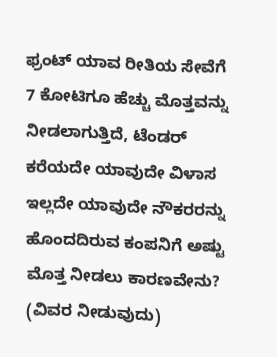ಫ್ರಂಟ್‌ ಯಾವ ರೀತಿಯ ಸೇವೆಗೆ 7 ಕೋಟಿಗೂ ಹೆಚ್ಚು ಮೊತ್ತವನ್ನು ನೀಡಲಾಗುತ್ತಿದೆ, ಟೆಂಡರ್ ಕರೆಯದೇ ಯಾವುದೇ ವಿಳಾಸ ಇಲ್ಲದೇ ಯಾವುದೇ ನೌಕರರನ್ನು ಹೊಂದದಿರುವ ಕಂಪನಿಗೆ ಅಷ್ಟು ಮೊತ್ತ ನೀಡಲು ಕಾರಣವೇನು? (ವಿವರ ನೀಡುವುದು)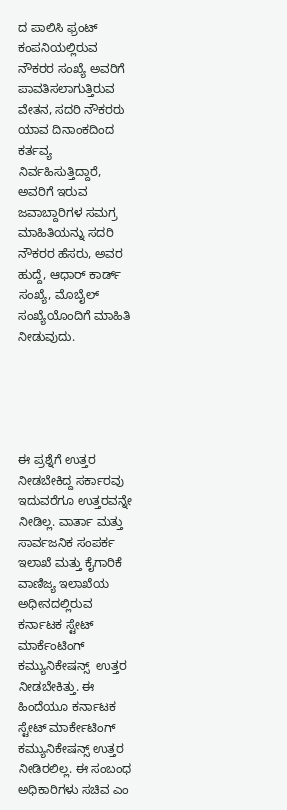ದ ಪಾಲಿಸಿ ಫ್ರಂಟ್‌ ಕಂಪನಿಯಲ್ಲಿರುವ ನೌಕರರ ಸಂಖ್ಯೆ ಅವರಿಗೆ ಪಾವತಿಸಲಾಗುತ್ತಿರುವ ವೇತನ, ಸದರಿ ನೌಕರರು ಯಾವ ದಿನಾಂಕದಿಂದ ಕರ್ತವ್ಯ ನಿರ್ವಹಿಸುತ್ತಿದ್ದಾರೆ, ಅವರಿಗೆ ಇರುವ ಜವಾಬ್ದಾರಿಗಳ ಸಮಗ್ರ ಮಾಹಿತಿಯನ್ನು ಸದರಿ ನೌಕರರ ಹೆಸರು, ಅವರ ಹುದ್ದೆ, ಆಧಾರ್ ಕಾರ್ಡ್‌ ಸಂಖ್ಯೆ, ಮೊಬೈಲ್‌ ಸಂಖ್ಯೆಯೊಂದಿಗೆ ಮಾಹಿತಿ ನೀಡುವುದು.





ಈ ಪ್ರಶ್ನೆಗೆ ಉತ್ತರ ನೀಡಬೇಕಿದ್ದ ಸರ್ಕಾರವು ಇದುವರೆಗೂ ಉತ್ತರವನ್ನೇ ನೀಡಿಲ್ಲ. ವಾರ್ತಾ ಮತ್ತು ಸಾರ್ವಜನಿಕ ಸಂಪರ್ಕ ಇಲಾಖೆ ಮತ್ತು ಕೈಗಾರಿಕೆ ವಾಣಿಜ್ಯ ಇಲಾಖೆಯ ಅಧೀನದಲ್ಲಿರುವ ಕರ್ನಾಟಕ ಸ್ಟೇಟ್ ಮಾರ್ಕೆಂಟಿಂಗ್‌ ಕಮ್ಯುನಿಕೇಷನ್ಸ್‌  ಉತ್ತರ ನೀಡಬೇಕಿತ್ತು. ಈ ಹಿಂದೆಯೂ ಕರ್ನಾಟಕ ಸ್ಟೇಟ್‌ ಮಾರ್ಕೇಟಿಂಗ್‌ ಕಮ್ಯುನಿಕೇಷನ್ಸ್‌ ಉತ್ತರ ನೀಡಿರಲಿಲ್ಲ. ಈ ಸಂಬಂಧ ಅಧಿಕಾರಿಗಳು ಸಚಿವ ಎಂ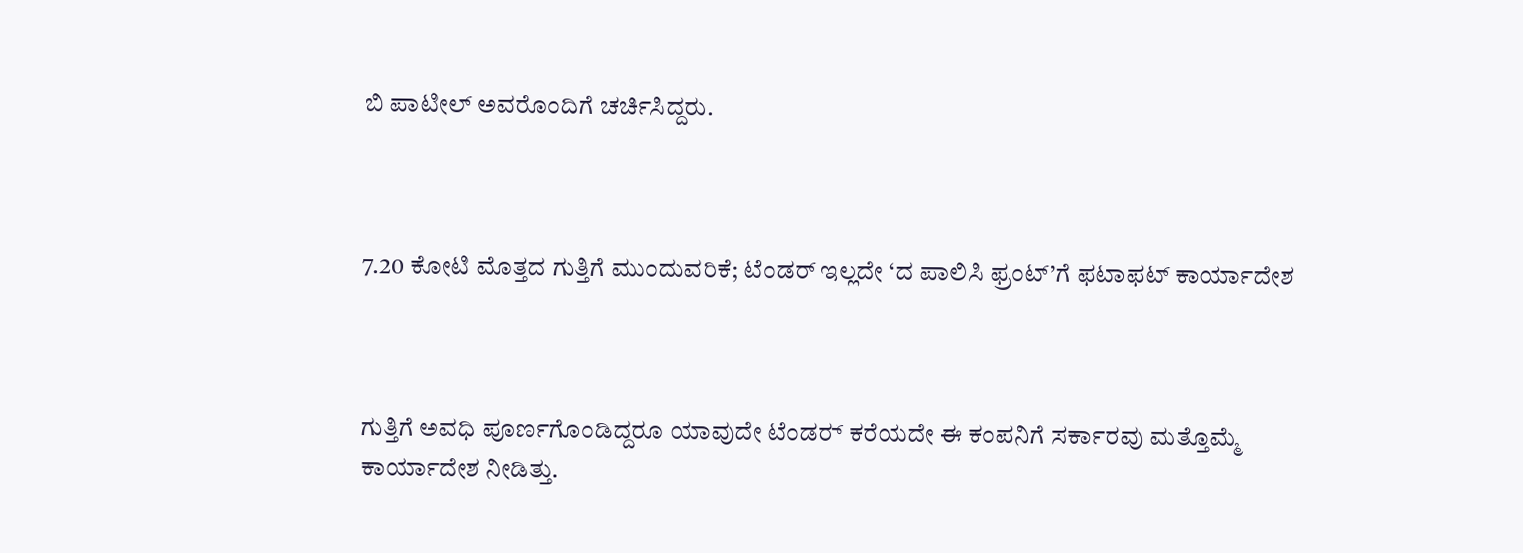ಬಿ ಪಾಟೀಲ್‌ ಅವರೊಂದಿಗೆ ಚರ್ಚಿಸಿದ್ದರು.



7.20 ಕೋಟಿ ಮೊತ್ತದ ಗುತ್ತಿಗೆ ಮುಂದುವರಿಕೆ; ಟೆಂಡರ್ ಇಲ್ಲದೇ ‘ದ ಪಾಲಿಸಿ ಫ್ರಂಟ್‌’ಗೆ ಫಟಾಫಟ್‌ ಕಾರ್ಯಾದೇಶ



ಗುತ್ತಿಗೆ ಅವಧಿ ಪೂರ್ಣಗೊಂಡಿದ್ದರೂ ಯಾವುದೇ ಟೆಂಡರ್‍‌ ಕರೆಯದೇ ಈ ಕಂಪನಿಗೆ ಸರ್ಕಾರವು ಮತ್ತೊಮ್ಮೆ ಕಾರ್ಯಾದೇಶ ನೀಡಿತ್ತು.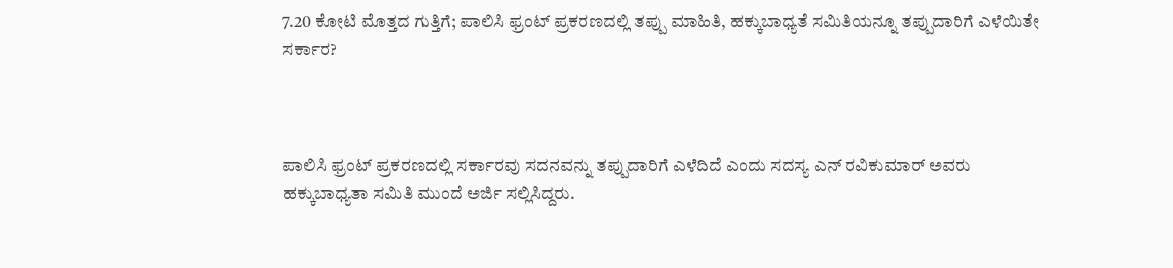7.20 ಕೋಟಿ ಮೊತ್ತದ ಗುತ್ತಿಗೆ; ಪಾಲಿಸಿ ಫ್ರಂಟ್‌ ಪ್ರಕರಣದಲ್ಲಿ ತಪ್ಪು ಮಾಹಿತಿ, ಹಕ್ಕುಬಾಧ್ಯತೆ ಸಮಿತಿಯನ್ನೂ ತಪ್ಪುದಾರಿಗೆ ಎಳೆಯಿತೇ ಸರ್ಕಾರ?



ಪಾಲಿಸಿ ಫ್ರಂಟ್‌ ಪ್ರಕರಣದಲ್ಲಿ ಸರ್ಕಾರವು ಸದನವನ್ನು ತಪ್ಪುದಾರಿಗೆ ಎಳೆದಿದೆ ಎಂದು ಸದಸ್ಯ ಎನ್ ರವಿಕುಮಾರ್ ಅವರು ಹಕ್ಕುಬಾಧ್ಯತಾ ಸಮಿತಿ ಮುಂದೆ ಅರ್ಜಿ ಸಲ್ಲಿಸಿದ್ದರು.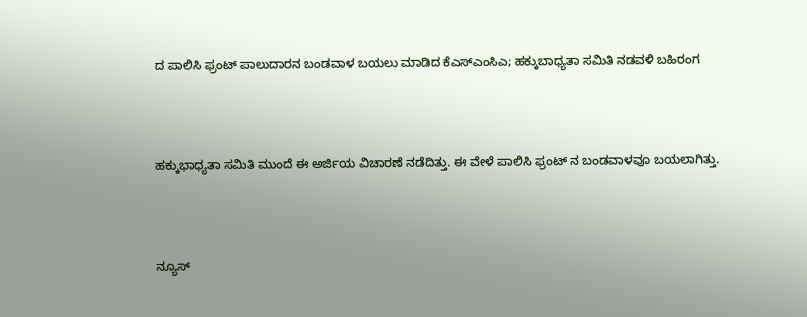ದ ಪಾಲಿಸಿ ಫ್ರಂಟ್ ಪಾಲುದಾರನ ಬಂಡವಾಳ ಬಯಲು ಮಾಡಿದ ಕೆಎಸ್‌ಎಂಸಿಎ; ಹಕ್ಕುಬಾಧ್ಯತಾ ಸಮಿತಿ ನಡವಳಿ ಬಹಿರಂಗ



ಹಕ್ಕುಭಾಧ್ಯತಾ ಸಮಿತಿ ಮುಂದೆ ಈ ಅರ್ಜಿಯ ವಿಚಾರಣೆ ನಡೆದಿತ್ತು. ಈ ವೇಳೆ ಪಾಲಿಸಿ ಫ್ರಂಟ್‌ ನ ಬಂಡವಾಳವೂ ಬಯಲಾಗಿತ್ತು.



ನ್ಯೂಸ್‌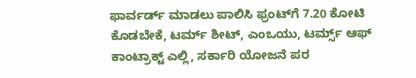ಫಾರ್ವರ್ಡ್‌ ಮಾಡಲು ಪಾಲಿಸಿ ಫ್ರಂಟ್‌ಗೆ 7.20 ಕೋಟಿ ಕೊಡಬೇಕೆ, ಟರ್ಮ್ ಶೀಟ್‌, ಎಂಒಯು, ಟರ್ಮ್ಸ್‌ ಆಫ್‌ ಕಾಂಟ್ರಾಕ್ಟ್‌ ಎಲ್ಲಿ, ಸರ್ಕಾರಿ ಯೋಜನೆ ಪರ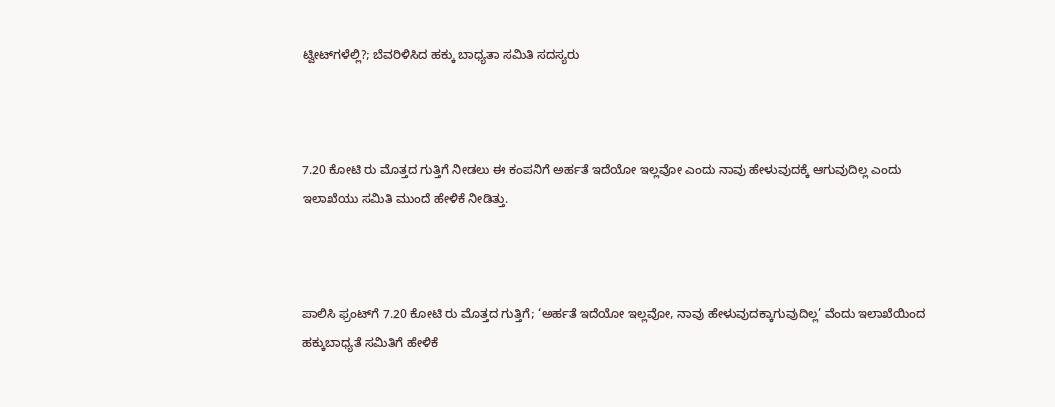ಟ್ವೀಟ್‌ಗಳೆಲ್ಲಿ?; ಬೆವರಿಳಿಸಿದ ಹಕ್ಕು ಬಾಧ್ಯತಾ ಸಮಿತಿ ಸದಸ್ಯರು



7.20 ಕೋಟಿ ರು ಮೊತ್ತದ ಗುತ್ತಿಗೆ ನೀಡಲು ಈ ಕಂಪನಿಗೆ ಅರ್ಹತೆ ಇದೆಯೋ ಇಲ್ಲವೋ ಎಂದು ನಾವು ಹೇಳುವುದಕ್ಕೆ ಆಗುವುದಿಲ್ಲ ಎಂದು ಇಲಾಖೆಯು ಸಮಿತಿ ಮುಂದೆ ಹೇಳಿಕೆ ನೀಡಿತ್ತು.



ಪಾಲಿಸಿ ಫ್ರಂಟ್‌ಗೆ 7.20 ಕೋಟಿ ರು ಮೊತ್ತದ ಗುತ್ತಿಗೆ; ‘ಅರ್ಹತೆ ಇದೆಯೋ ಇಲ್ಲವೋ, ನಾವು ಹೇಳುವುದಕ್ಕಾಗುವುದಿಲ್ಲ’ ವೆಂದು ಇಲಾಖೆಯಿಂದ ಹಕ್ಕುಬಾಧ್ಯತೆ ಸಮಿತಿಗೆ ಹೇಳಿಕೆ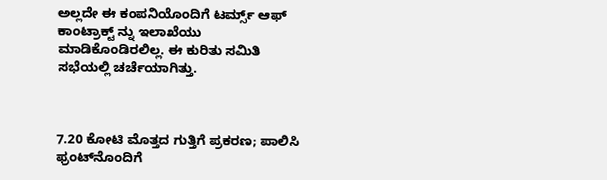ಅಲ್ಲದೇ ಈ ಕಂಪನಿಯೊಂದಿಗೆ ಟರ್ಮ್ಸ್‌ ಆಫ್‌ ಕಾಂಟ್ರಾಕ್ಟ್‌ ನ್ನು ಇಲಾಖೆಯು ಮಾಡಿಕೊಂಡಿರಲಿಲ್ಲ. ಈ ಕುರಿತು ಸಮಿತಿ ಸಭೆಯಲ್ಲಿ ಚರ್ಚೆಯಾಗಿತ್ತು.



7.20 ಕೋಟಿ ಮೊತ್ತದ ಗುತ್ತಿಗೆ ಪ್ರಕರಣ; ಪಾಲಿಸಿ ಫ್ರಂಟ್‌ನೊಂದಿಗೆ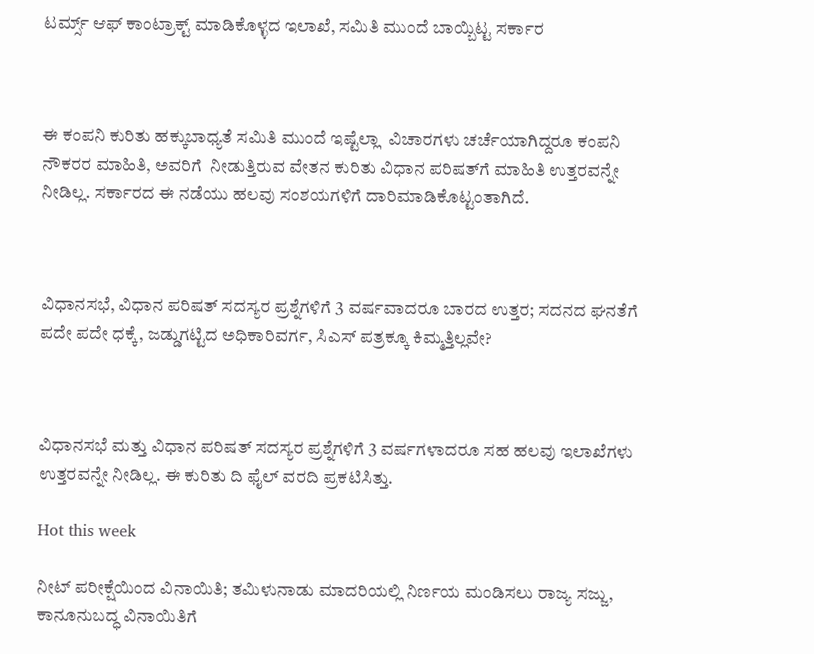ಟರ್ಮ್ಸ್‌ ಆಫ್‌ ಕಾಂಟ್ರಾಕ್ಟ್‌ ಮಾಡಿಕೊಳ್ಳದ ಇಲಾಖೆ, ಸಮಿತಿ ಮುಂದೆ ಬಾಯ್ಬಿಟ್ಟ ಸರ್ಕಾರ



ಈ ಕಂಪನಿ ಕುರಿತು ಹಕ್ಕುಬಾಧ್ಯತೆ ಸಮಿತಿ ಮುಂದೆ ಇಷ್ಟೆಲ್ಲಾ  ವಿಚಾರಗಳು ಚರ್ಚೆಯಾಗಿದ್ದರೂ ಕಂಪನಿ ನೌಕರರ ಮಾಹಿತಿ, ಅವರಿಗೆ  ನೀಡುತ್ತಿರುವ ವೇತನ ಕುರಿತು ವಿಧಾನ ಪರಿಷತ್‌ಗೆ ಮಾಹಿತಿ ಉತ್ತರವನ್ನೇ ನೀಡಿಲ್ಲ. ಸರ್ಕಾರದ ಈ ನಡೆಯು ಹಲವು ಸಂಶಯಗಳಿಗೆ ದಾರಿಮಾಡಿಕೊಟ್ಟಂತಾಗಿದೆ.



ವಿಧಾನಸಭೆ, ವಿಧಾನ ಪರಿಷತ್‌ ಸದಸ್ಯರ ಪ್ರಶ್ನೆಗಳಿಗೆ 3 ವರ್ಷವಾದರೂ ಬಾರದ ಉತ್ತರ; ಸದನದ ಘನತೆಗೆ ಪದೇ ಪದೇ ಧಕ್ಕೆ, ಜಡ್ಡುಗಟ್ಟಿದ ಅಧಿಕಾರಿವರ್ಗ, ಸಿಎಸ್‌ ಪತ್ರಕ್ಕೂ ಕಿಮ್ಮತ್ತಿಲ್ಲವೇ?



ವಿಧಾನಸಭೆ ಮತ್ತು ವಿಧಾನ ಪರಿಷತ್‌ ಸದಸ್ಯರ ಪ್ರಶ್ನೆಗಳಿಗೆ 3 ವರ್ಷಗಳಾದರೂ ಸಹ ಹಲವು ಇಲಾಖೆಗಳು ಉತ್ತರವನ್ನೇ ನೀಡಿಲ್ಲ. ಈ ಕುರಿತು ದಿ ಫೈಲ್‌ ವರದಿ ಪ್ರಕಟಿಸಿತ್ತು.

Hot this week

ನೀಟ್‌ ಪರೀಕ್ಷೆಯಿಂದ ವಿನಾಯಿತಿ; ತಮಿಳುನಾಡು ಮಾದರಿಯಲ್ಲಿ ನಿರ್ಣಯ ಮಂಡಿಸಲು ರಾಜ್ಯ ಸಜ್ಜು, ಕಾನೂನುಬದ್ಧ ವಿನಾಯಿತಿಗೆ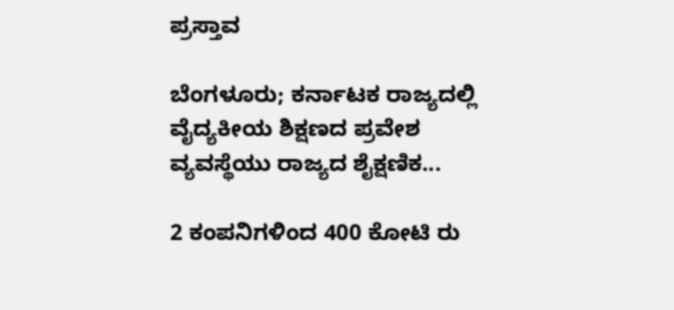ಪ್ರಸ್ತಾವ

ಬೆಂಗಳೂರು; ಕರ್ನಾಟಕ ರಾಜ್ಯದಲ್ಲಿ ವೈದ್ಯಕೀಯ ಶಿಕ್ಷಣದ ಪ್ರವೇಶ ವ್ಯವಸ್ಥೆಯು ರಾಜ್ಯದ ಶೈಕ್ಷಣಿಕ...

2 ಕಂಪನಿಗಳಿಂದ 400 ಕೋಟಿ ರು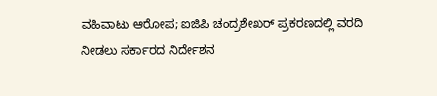ವಹಿವಾಟು ಆರೋಪ; ಐಜಿಪಿ ಚಂದ್ರಶೇಖರ್ ಪ್ರಕರಣದಲ್ಲಿ ವರದಿ ನೀಡಲು ಸರ್ಕಾರದ ನಿರ್ದೇಶನ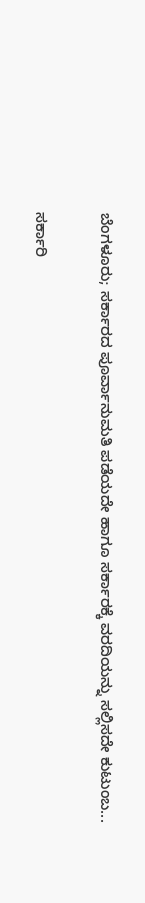ಬೆಂಗಳೂರು; ಸರ್ಕಾರದ ಪೂರ್ವಾನುಮತಿ ಪಡೆಯದೇ ಹಾಗೂ ಸರ್ಕಾರಕ್ಕೆ ವರದಿಯನ್ನು ಸಲ್ಲಿಸದೇ ಕುಟುಂಬ...

ಸರ್ಕಾರಿ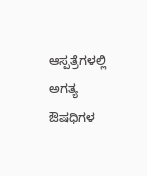ಆಸ್ಪತ್ರೆಗಳಲ್ಲಿ ಅಗತ್ಯ ಔಷಧಿಗಳ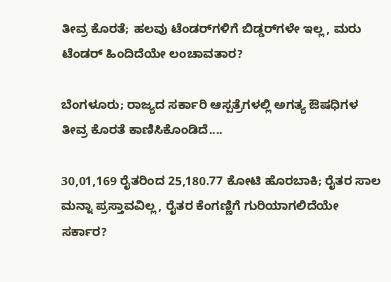ತೀವ್ರ ಕೊರತೆ; ಹಲವು ಟೆಂಡರ್‍‌ಗಳಿಗೆ ಬಿಡ್ಡರ್‍‌ಗಳೇ ಇಲ್ಲ, ಮರು ಟೆಂಡರ್‍ ಹಿಂದಿದೆಯೇ ಲಂಚಾವತಾರ?

ಬೆಂಗಳೂರು; ರಾಜ್ಯದ ಸರ್ಕಾರಿ ಆಸ್ಪತ್ರೆಗಳಲ್ಲಿ ಅಗತ್ಯ ಔಷಧಿಗಳ ತೀವ್ರ ಕೊರತೆ ಕಾಣಿಸಿಕೊಂಡಿದೆ....

30,01,169 ರೈತರಿಂದ 25,180.77 ಕೋಟಿ ಹೊರಬಾಕಿ; ರೈತರ ಸಾಲ ಮನ್ನಾ ಪ್ರಸ್ತಾವವಿಲ್ಲ, ರೈತರ ಕೆಂಗಣ್ಣಿಗೆ ಗುರಿಯಾಗಲಿದೆಯೇ ಸರ್ಕಾರ?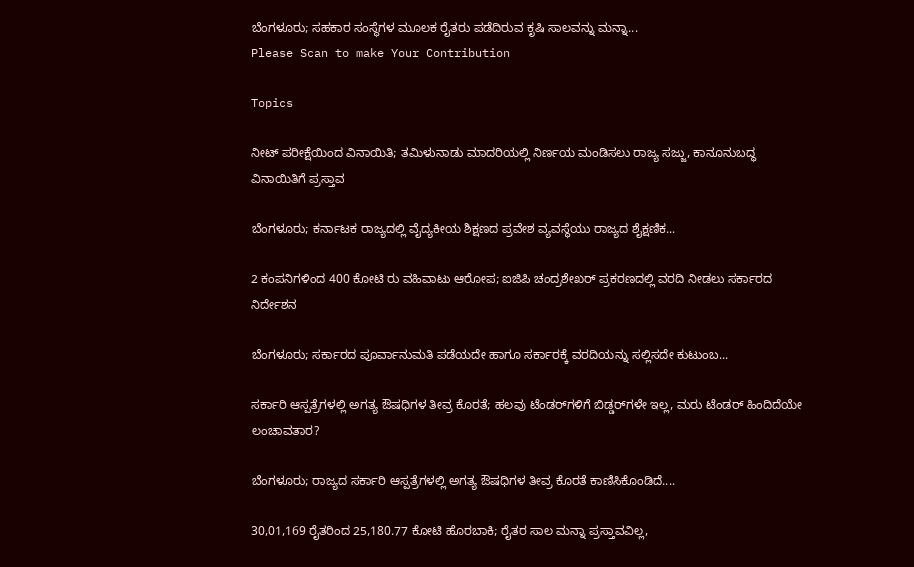ಬೆಂಗಳೂರು; ಸಹಕಾರ ಸಂಸ್ಥೆಗಳ ಮೂಲಕ ರೈತರು ಪಡೆದಿರುವ ಕೃಷಿ ಸಾಲವನ್ನು ಮನ್ನಾ...
Please Scan to make Your Contribution

Topics

ನೀಟ್‌ ಪರೀಕ್ಷೆಯಿಂದ ವಿನಾಯಿತಿ; ತಮಿಳುನಾಡು ಮಾದರಿಯಲ್ಲಿ ನಿರ್ಣಯ ಮಂಡಿಸಲು ರಾಜ್ಯ ಸಜ್ಜು, ಕಾನೂನುಬದ್ಧ ವಿನಾಯಿತಿಗೆ ಪ್ರಸ್ತಾವ

ಬೆಂಗಳೂರು; ಕರ್ನಾಟಕ ರಾಜ್ಯದಲ್ಲಿ ವೈದ್ಯಕೀಯ ಶಿಕ್ಷಣದ ಪ್ರವೇಶ ವ್ಯವಸ್ಥೆಯು ರಾಜ್ಯದ ಶೈಕ್ಷಣಿಕ...

2 ಕಂಪನಿಗಳಿಂದ 400 ಕೋಟಿ ರು ವಹಿವಾಟು ಆರೋಪ; ಐಜಿಪಿ ಚಂದ್ರಶೇಖರ್ ಪ್ರಕರಣದಲ್ಲಿ ವರದಿ ನೀಡಲು ಸರ್ಕಾರದ ನಿರ್ದೇಶನ

ಬೆಂಗಳೂರು; ಸರ್ಕಾರದ ಪೂರ್ವಾನುಮತಿ ಪಡೆಯದೇ ಹಾಗೂ ಸರ್ಕಾರಕ್ಕೆ ವರದಿಯನ್ನು ಸಲ್ಲಿಸದೇ ಕುಟುಂಬ...

ಸರ್ಕಾರಿ ಆಸ್ಪತ್ರೆಗಳಲ್ಲಿ ಅಗತ್ಯ ಔಷಧಿಗಳ ತೀವ್ರ ಕೊರತೆ; ಹಲವು ಟೆಂಡರ್‍‌ಗಳಿಗೆ ಬಿಡ್ಡರ್‍‌ಗಳೇ ಇಲ್ಲ, ಮರು ಟೆಂಡರ್‍ ಹಿಂದಿದೆಯೇ ಲಂಚಾವತಾರ?

ಬೆಂಗಳೂರು; ರಾಜ್ಯದ ಸರ್ಕಾರಿ ಆಸ್ಪತ್ರೆಗಳಲ್ಲಿ ಅಗತ್ಯ ಔಷಧಿಗಳ ತೀವ್ರ ಕೊರತೆ ಕಾಣಿಸಿಕೊಂಡಿದೆ....

30,01,169 ರೈತರಿಂದ 25,180.77 ಕೋಟಿ ಹೊರಬಾಕಿ; ರೈತರ ಸಾಲ ಮನ್ನಾ ಪ್ರಸ್ತಾವವಿಲ್ಲ,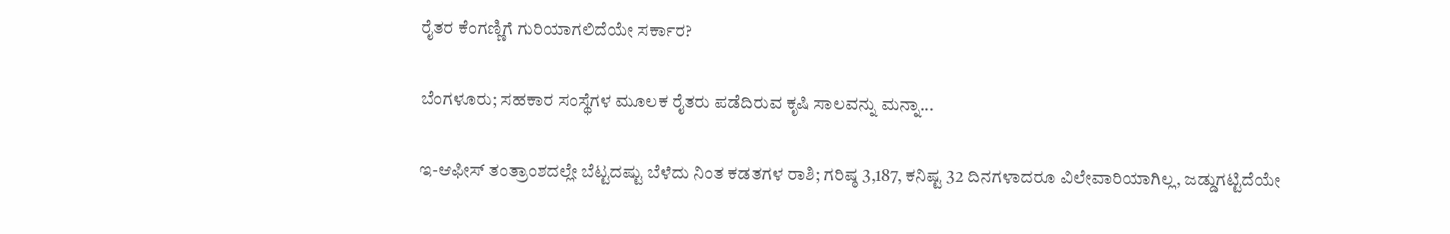ರೈತರ ಕೆಂಗಣ್ಣಿಗೆ ಗುರಿಯಾಗಲಿದೆಯೇ ಸರ್ಕಾರ?

ಬೆಂಗಳೂರು; ಸಹಕಾರ ಸಂಸ್ಥೆಗಳ ಮೂಲಕ ರೈತರು ಪಡೆದಿರುವ ಕೃಷಿ ಸಾಲವನ್ನು ಮನ್ನಾ...

ಇ-ಆಫೀಸ್‌ ತಂತ್ರಾಂಶದಲ್ಲೇ ಬೆಟ್ಟದಷ್ಟು ಬೆಳೆದು ನಿಂತ ಕಡತಗಳ ರಾಶಿ; ಗರಿಷ್ಠ 3,187, ಕನಿಷ್ಟ 32 ದಿನಗಳಾದರೂ ವಿಲೇವಾರಿಯಾಗಿಲ್ಲ, ಜಡ್ಡುಗಟ್ಟಿದೆಯೇ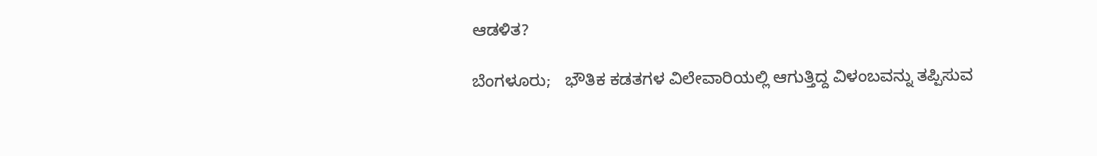ಆಡಳಿತ?

ಬೆಂಗಳೂರು;   ಭೌತಿಕ ಕಡತಗಳ ವಿಲೇವಾರಿಯಲ್ಲಿ ಆಗುತ್ತಿದ್ದ ವಿಳಂಬವನ್ನು ತಪ್ಪಿಸುವ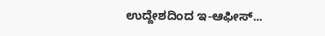ಉದ್ದೇಶದಿಂದ ಇ-ಆಫೀಸ್‌...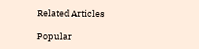Related Articles

Popular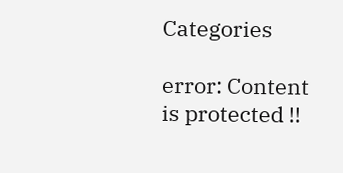Categories

error: Content is protected !!